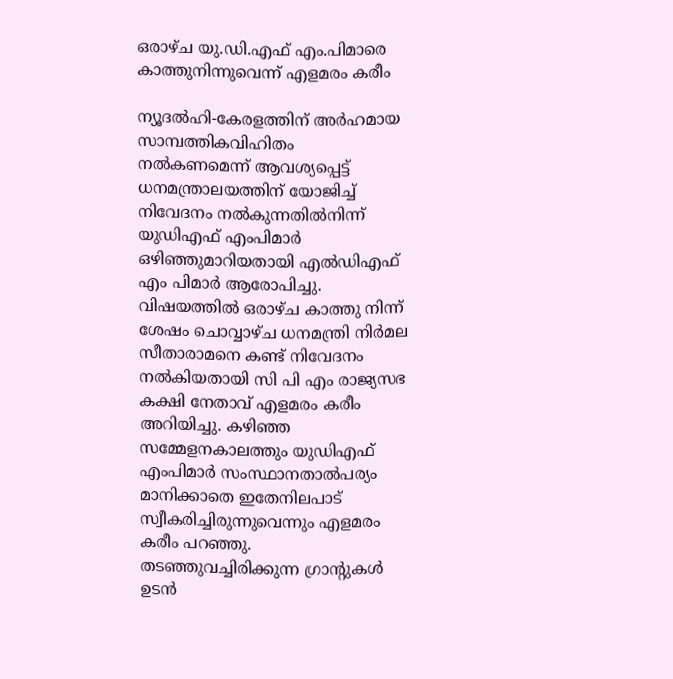ഒരാഴ്ച യു.ഡി.എഫ് എം.പിമാരെ കാത്തുനിന്നുവെന്ന് എളമരം കരീം

ന്യൂദല്‍ഹി-കേരളത്തിന് അര്‍ഹമായ സാമ്പത്തികവിഹിതം നല്‍കണമെന്ന് ആവശ്യപ്പെട്ട് ധനമന്ത്രാലയത്തിന് യോജിച്ച് നിവേദനം നല്‍കുന്നതില്‍നിന്ന് യുഡിഎഫ് എംപിമാര്‍  ഒഴിഞ്ഞുമാറിയതായി എല്‍ഡിഎഫ് എം പിമാര്‍ ആരോപിച്ചു. വിഷയത്തില്‍ ഒരാഴ്ച കാത്തു നിന്ന് ശേഷം ചൊവ്വാഴ്ച ധനമന്ത്രി നിര്‍മല സീതാരാമനെ കണ്ട് നിവേദനം നല്‍കിയതായി സി പി എം രാജ്യസഭ കക്ഷി നേതാവ് എളമരം കരീം അറിയിച്ചു. കഴിഞ്ഞ സമ്മേളനകാലത്തും യുഡിഎഫ് എംപിമാര്‍ സംസ്ഥാനതാല്‍പര്യം മാനിക്കാതെ ഇതേനിലപാട് സ്വീകരിച്ചിരുന്നുവെന്നും എളമരം കരീം പറഞ്ഞു. തടഞ്ഞുവച്ചിരിക്കുന്ന ഗ്രാന്റുകള്‍ ഉടന്‍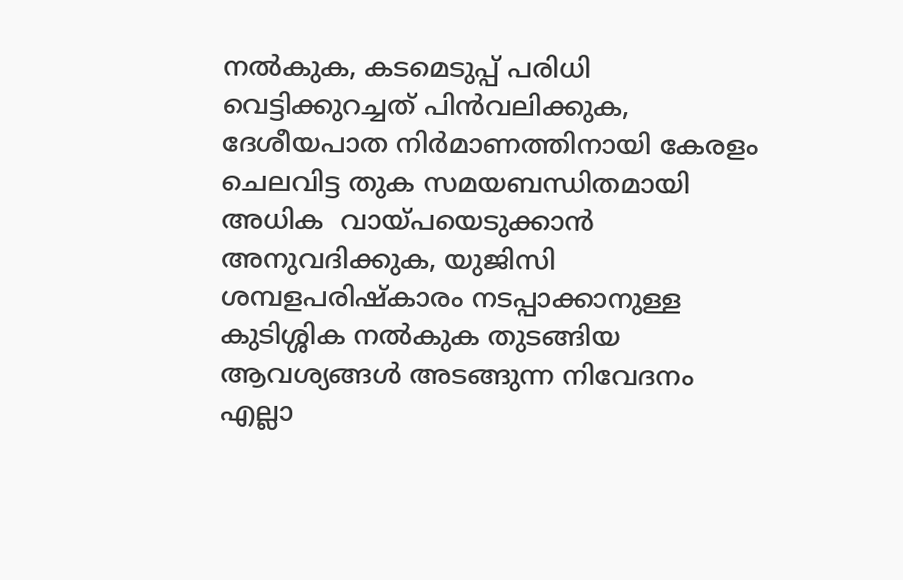നല്‍കുക, കടമെടുപ്പ് പരിധി വെട്ടിക്കുറച്ചത് പിന്‍വലിക്കുക, ദേശീയപാത നിര്‍മാണത്തിനായി കേരളം ചെലവിട്ട തുക സമയബന്ധിതമായി അധിക  വായ്പയെടുക്കാന്‍ അനുവദിക്കുക, യുജിസി ശമ്പളപരിഷ്‌കാരം നടപ്പാക്കാനുള്ള കുടിശ്ശിക നല്‍കുക തുടങ്ങിയ ആവശ്യങ്ങള്‍ അടങ്ങുന്ന നിവേദനം എല്ലാ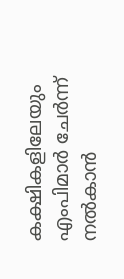കക്ഷികളിലേയും എംപിമാര്‍ ചേര്‍ന്ന് നല്‍കാന്‍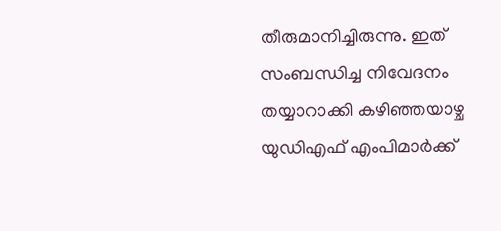തീരുമാനിച്ചിരുന്നു. ഇത് സംബന്ധിച്ച നിവേദനം തയ്യാറാക്കി കഴിഞ്ഞയാഴ്ച യുഡിഎഫ് എംപിമാര്‍ക്ക്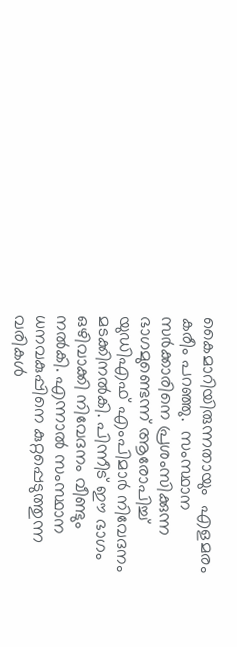കൈമാറിയിരുന്നതായും  എളമരം കരീം പറഞ്ഞു.  സംസ്ഥാന സര്‍ക്കാരിനെ പ്രശംസിക്കുന്ന  ഭാഗമുണ്ടെന്ന് ആരോപിച്ച്  യുഡിഎഫ് എംപിമാര്‍ നിവേദനം മടക്കിനല്‍കി. പിന്നീട് ഈ ഭാഗം ഒഴിവാക്കി നിവേദനം വീണ്ടും  നല്‍കി. എന്നാല്‍ സംസ്ഥാന ധനവകുപ്പിനെ കുറ്റപ്പെടുത്തുന്ന വരികള്‍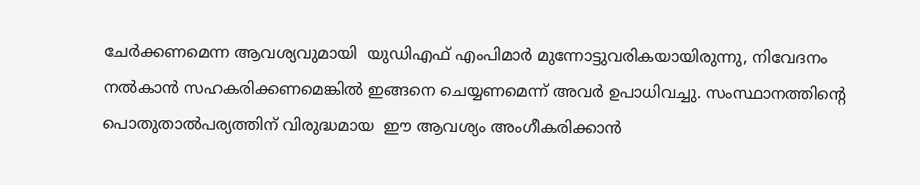ചേര്‍ക്കണമെന്ന ആവശ്യവുമായി  യുഡിഎഫ് എംപിമാര്‍ മുന്നോട്ടുവരികയായിരുന്നു, നിവേദനം നല്‍കാന്‍ സഹകരിക്കണമെങ്കില്‍ ഇങ്ങനെ ചെയ്യണമെന്ന് അവര്‍ ഉപാധിവച്ചു. സംസ്ഥാനത്തിന്റെ പൊതുതാല്‍പര്യത്തിന് വിരുദ്ധമായ  ഈ ആവശ്യം അംഗീകരിക്കാന്‍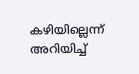കഴിയില്ലെന്ന് അറിയിച്ച്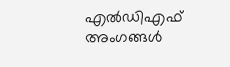എല്‍ഡിഎഫ് അംഗങ്ങള്‍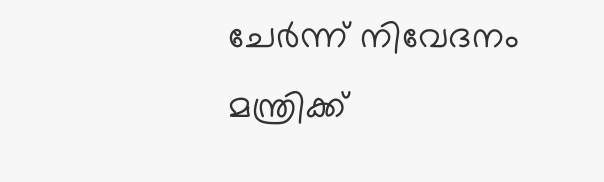ചേര്‍ന്ന് നിവേദനം മന്ത്രിക്ക്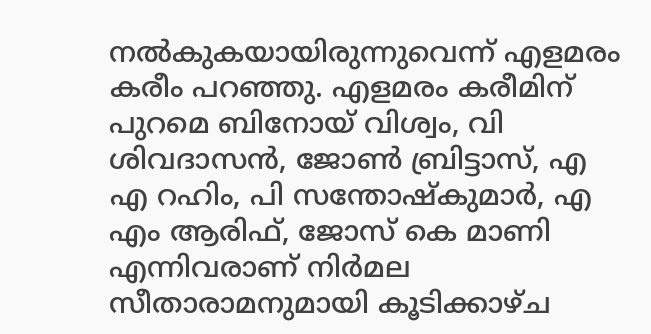നല്‍കുകയായിരുന്നുവെന്ന് എളമരം കരീം പറഞ്ഞു. എളമരം കരീമിന് പുറമെ ബിനോയ് വിശ്വം, വി ശിവദാസന്‍, ജോണ്‍ ബ്രിട്ടാസ്, എ എ റഹിം, പി സന്തോഷ്‌കുമാര്‍, എ എം ആരിഫ്, ജോസ് കെ മാണി എന്നിവരാണ് നിര്‍മല സീതാരാമനുമായി കൂടിക്കാഴ്ച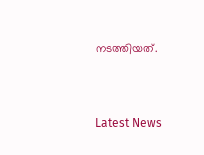നടത്തിയത്.



Latest News